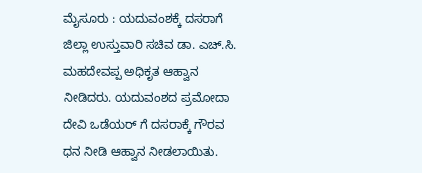ಮೈಸೂರು : ಯದುವಂಶಕ್ಕೆ ದಸರಾಗೆ ಜಿಲ್ಲಾ ಉಸ್ತುವಾರಿ ಸಚಿವ ಡಾ. ಎಚ್.ಸಿ. ಮಹದೇವಪ್ಪ ಅಧಿಕೃತ ಆಹ್ವಾನ ನೀಡಿದರು. ಯದುವಂಶದ ಪ್ರಮೋದಾ ದೇವಿ ಒಡೆಯರ್ ಗೆ ದಸರಾಕ್ಕೆ ಗೌರವ ಧನ ನೀಡಿ ಆಹ್ವಾನ ನೀಡಲಾಯಿತು.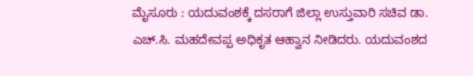ಮೈಸೂರು : ಯದುವಂಶಕ್ಕೆ ದಸರಾಗೆ ಜಿಲ್ಲಾ ಉಸ್ತುವಾರಿ ಸಚಿವ ಡಾ. ಎಚ್.ಸಿ. ಮಹದೇವಪ್ಪ ಅಧಿಕೃತ ಆಹ್ವಾನ ನೀಡಿದರು. ಯದುವಂಶದ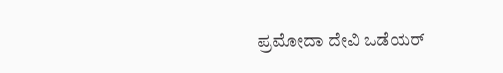ಪ್ರಮೋದಾ ದೇವಿ ಒಡೆಯರ್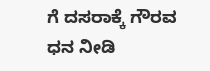ಗೆ ದಸರಾಕ್ಕೆ ಗೌರವ ಧನ ನೀಡಿ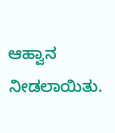ಆಹ್ವಾನ ನೀಡಲಾಯಿತು.